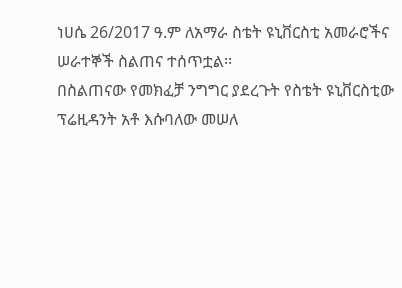ነሀሴ 26/2017 ዓ.ም ለአማራ ስቴት ዩኒቨርስቲ አመራሮችና ሠራተኞች ስልጠና ተሰጥቷል፡፡
በስልጠናው የመክፈቻ ንግግር ያደረጉት የስቴት ዩኒቨርስቲው ፕሬዚዳንት አቶ እሱባለው መሠለ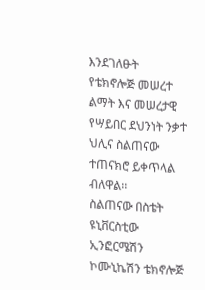እንደገለፁት የቴክኖሎጅ መሠረተ ልማት እና መሠረታዊ የሣይበር ደህንነት ንቃተ ህሊና ስልጠናው ተጠናክሮ ይቀጥላል ብለዋል፡፡
ስልጠናው በስቴት ዩኒቨርስቲው ኢንፎርሜሽን ኮሙኒኬሽን ቴክኖሎጅ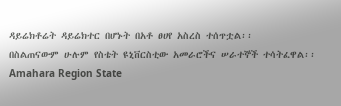ዳይሬክቶሬት ዳይሬክተር በሆኑት በአቶ ፀሀየ አስረስ ተሰጥቷል፡፡
በስልጠናውም ሁሉም የስቴት ዩኒቨርስቲው አመራሮችና ሠራተኞች ተሳትፈዋል፡፡
Amahara Region State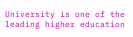University is one of the leading higher education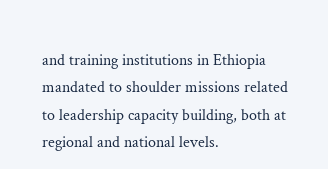and training institutions in Ethiopia mandated to shoulder missions related to leadership capacity building, both at regional and national levels.